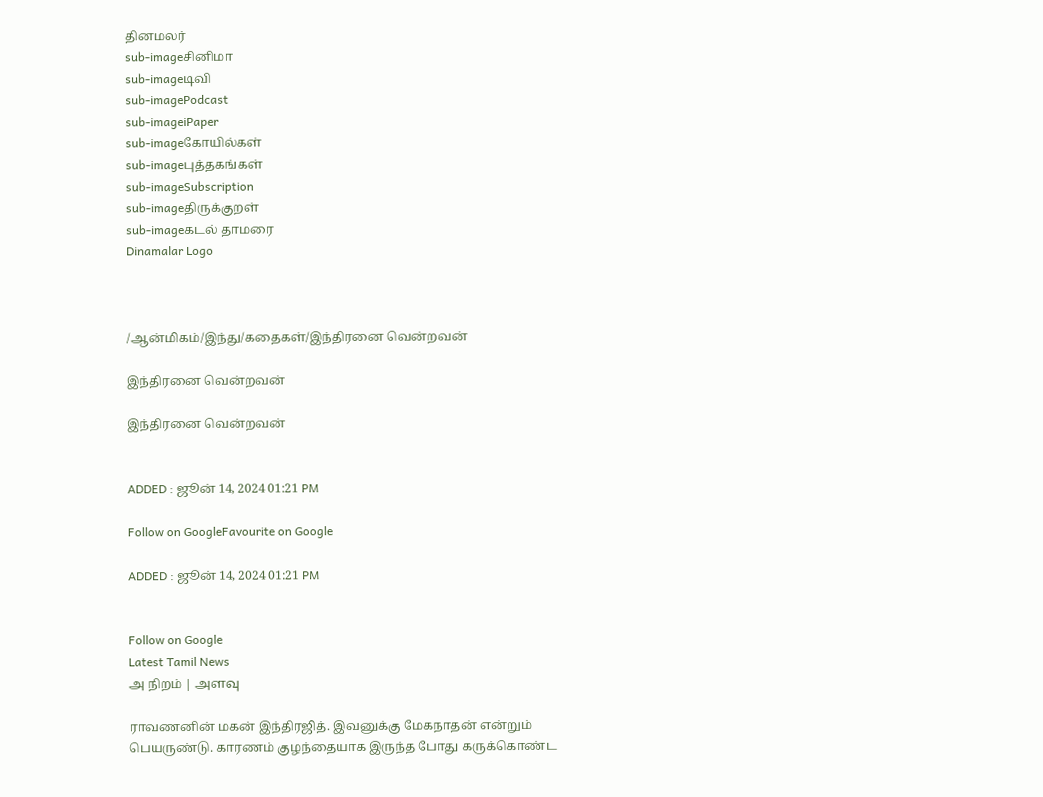தினமலர்
sub-imageசினிமா
sub-imageடிவி
sub-imagePodcast
sub-imageiPaper
sub-imageகோயில்கள்
sub-imageபுத்தகங்கள்
sub-imageSubscription
sub-imageதிருக்குறள்
sub-imageகடல் தாமரை
Dinamalar Logo



/ஆன்மிகம்/இந்து/கதைகள்/இந்திரனை வென்றவன்

இந்திரனை வென்றவன்

இந்திரனை வென்றவன்


ADDED : ஜூன் 14, 2024 01:21 PM

Follow on GoogleFavourite on Google

ADDED : ஜூன் 14, 2024 01:21 PM


Follow on Google
Latest Tamil News
அ நிறம் | அளவு

ராவணனின் மகன் இந்திரஜித். இவனுக்கு மேகநாதன் என்றும் பெயருண்டு. காரணம் குழந்தையாக இருந்த போது கருக்கொண்ட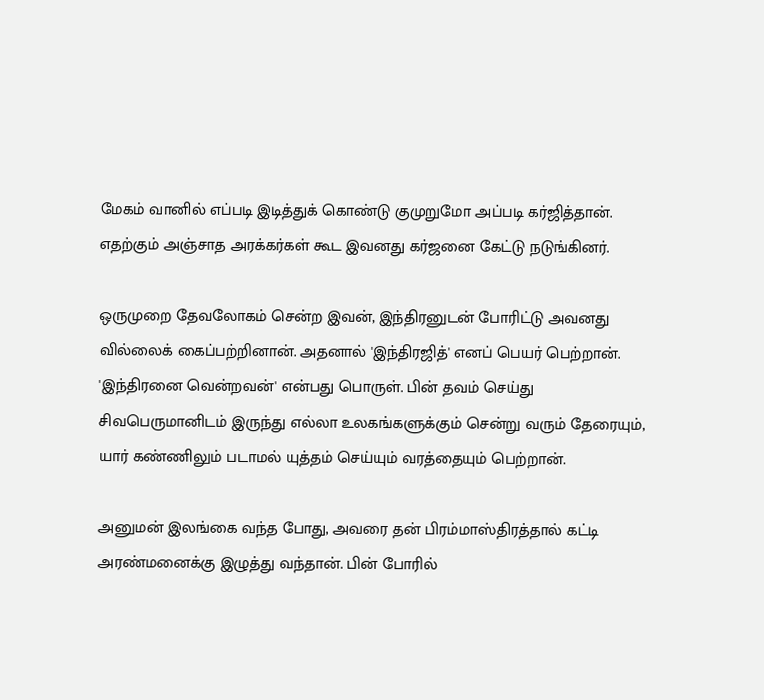மேகம் வானில் எப்படி இடித்துக் கொண்டு குமுறுமோ அப்படி கர்ஜித்தான். எதற்கும் அஞ்சாத அரக்கர்கள் கூட இவனது கர்ஜனை கேட்டு நடுங்கினர்.

ஒருமுறை தேவலோகம் சென்ற இவன், இந்திரனுடன் போரிட்டு அவனது வில்லைக் கைப்பற்றினான். அதனால் 'இந்திரஜித்' எனப் பெயர் பெற்றான். 'இந்திரனை வென்றவன்' என்பது பொருள். பின் தவம் செய்து சிவபெருமானிடம் இருந்து எல்லா உலகங்களுக்கும் சென்று வரும் தேரையும், யார் கண்ணிலும் படாமல் யுத்தம் செய்யும் வரத்தையும் பெற்றான்.

அனுமன் இலங்கை வந்த போது, அவரை தன் பிரம்மாஸ்திரத்தால் கட்டி அரண்மனைக்கு இழுத்து வந்தான். பின் போரில்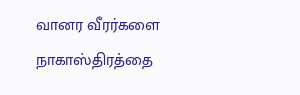வானர வீரர்களை நாகாஸ்திரத்தை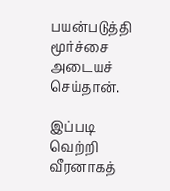பயன்படுத்தி மூர்ச்சை அடையச் செய்தான்.

இப்படி வெற்றி வீரனாகத்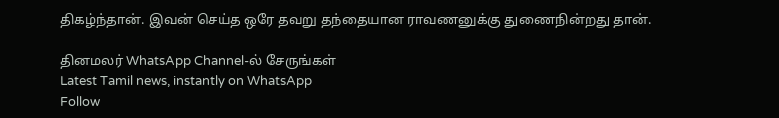திகழ்ந்தான். இவன் செய்த ஒரே தவறு தந்தையான ராவணனுக்கு துணைநின்றது தான்.

தினமலர் WhatsApp Channel-ல் சேருங்கள்
Latest Tamil news, instantly on WhatsApp
Follow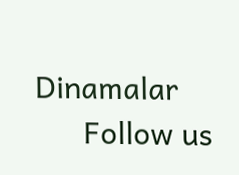Dinamalar
      Follow us